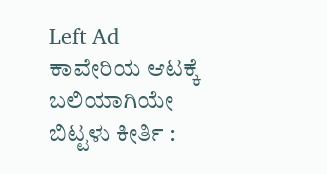Left Ad
ಕಾವೇರಿಯ ಆಟಕ್ಕೆ ಬಲಿಯಾಗಿಯೇ ಬಿಟ್ಟಳು ಕೀರ್ತಿ :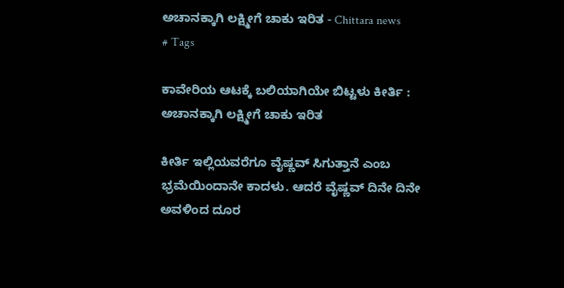ಅಚಾನಕ್ಕಾಗಿ ಲಕ್ಷ್ಮೀಗೆ ಚಾಕು ಇರಿತ - Chittara news
# Tags

ಕಾವೇರಿಯ ಆಟಕ್ಕೆ ಬಲಿಯಾಗಿಯೇ ಬಿಟ್ಟಳು ಕೀರ್ತಿ : ಅಚಾನಕ್ಕಾಗಿ ಲಕ್ಷ್ಮೀಗೆ ಚಾಕು ಇರಿತ

ಕೀರ್ತಿ ಇಲ್ಲಿಯವರೆಗೂ ವೈಷ್ಣವ್ ಸಿಗುತ್ತಾನೆ ಎಂಬ ಭ್ರಮೆಯಿಂದಾನೇ ಕಾದಳು. ಆದರೆ ವೈಷ್ಣವ್ ದಿನೇ ದಿನೇ ಅವಳಿಂದ ದೂರ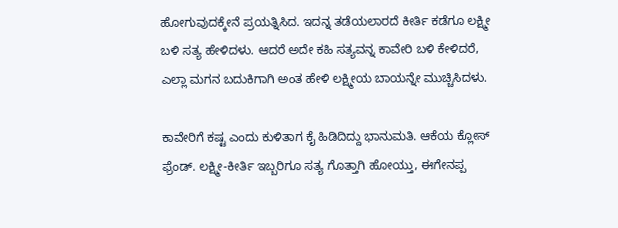ಹೋಗುವುದಕ್ಕೇನೆ ಪ್ರಯತ್ನಿಸಿದ. ಇದನ್ನ ತಡೆಯಲಾರದೆ ಕೀರ್ತಿ ಕಡೆಗೂ ಲಕ್ಷ್ಮೀ ಬಳಿ ಸತ್ಯ ಹೇಳಿದಳು. ಆದರೆ ಅದೇ ಕಹಿ ಸತ್ಯವನ್ನ ಕಾವೇರಿ ಬಳಿ ಕೇಳಿದರೆ, ಎಲ್ಲಾ ಮಗನ ಬದುಕಿಗಾಗಿ ಅಂತ ಹೇಳಿ ಲಕ್ಷ್ಮೀಯ ಬಾಯನ್ನೇ ಮುಚ್ಚಿಸಿದಳು.

ಕಾವೇರಿಗೆ ಕಷ್ಟ ಎಂದು ಕುಳಿತಾಗ ಕೈ ಹಿಡಿದಿದ್ದು ಭಾನುಮತಿ. ಆಕೆಯ ಕ್ಲೋಸ್ ಫ್ರೆಂಡ್. ಲಕ್ಷ್ಮೀ-ಕೀರ್ತಿ ಇಬ್ಬರಿಗೂ ಸತ್ಯ ಗೊತ್ತಾಗಿ ಹೋಯ್ತು, ಈಗೇನಪ್ಪ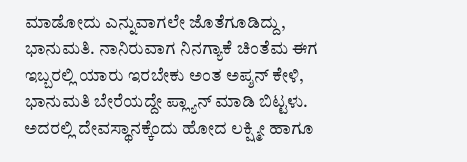ಮಾಡೋದು ಎನ್ನುವಾಗಲೇ ಜೊತೆಗೂಡಿದ್ದು, ಭಾನುಮತಿ. ನಾನಿರುವಾಗ ನಿನಗ್ಯಾಕೆ ಚಿಂತೆಮ ಈಗ ಇಬ್ಬರಲ್ಲಿ ಯಾರು ಇರಬೇಕು ಅಂತ ಅಪ್ಶನ್ ಕೇಳಿ, ಭಾನುಮತಿ ಬೇರೆಯದ್ದೇ ಪ್ಲ್ಯಾನ್ ಮಾಡಿ ಬಿಟ್ಟಳು. ಅದರಲ್ಲಿ ದೇವಸ್ಥಾನಕ್ಕೆಂದು ಹೋದ ಲಕ್ಷ್ಮೀ ಹಾಗೂ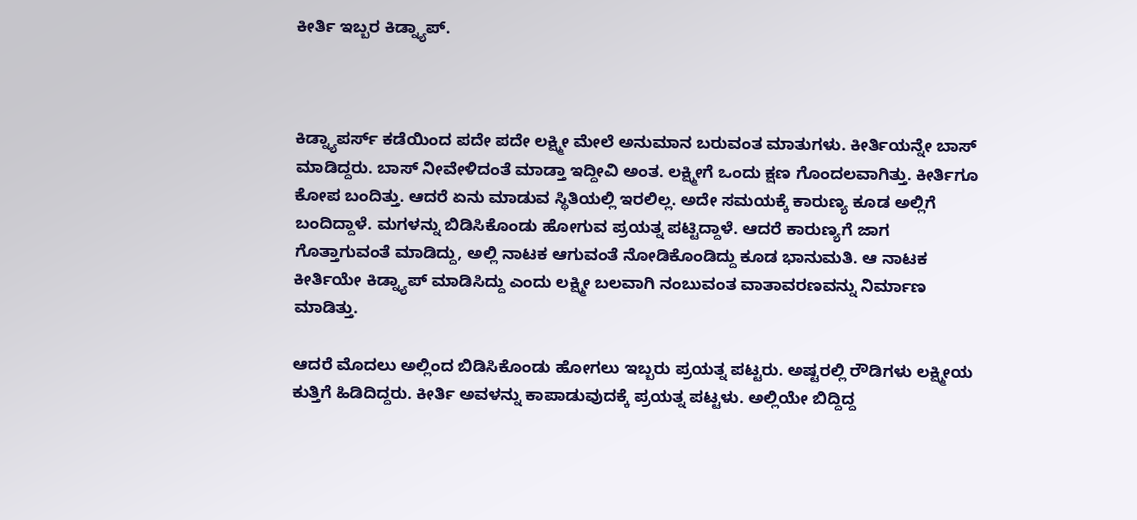ಕೀರ್ತಿ ಇಬ್ಬರ ಕಿಡ್ನ್ಯಾಪ್.



ಕಿಡ್ನ್ಯಾಪರ್ಸ್ ಕಡೆಯಿಂದ ಪದೇ ಪದೇ ಲಕ್ಷ್ಮೀ ಮೇಲೆ ಅನುಮಾನ ಬರುವಂತ ಮಾತುಗಳು. ಕೀರ್ತಿಯನ್ನೇ ಬಾಸ್ ಮಾಡಿದ್ದರು. ಬಾಸ್ ನೀವೇಳಿದಂತೆ ಮಾಡ್ತಾ ಇದ್ದೀವಿ ಅಂತ. ಲಕ್ಷ್ಮೀಗೆ ಒಂದು ಕ್ಷಣ ಗೊಂದಲವಾಗಿತ್ತು‌. ಕೀರ್ತಿಗೂ ಕೋಪ ಬಂದಿತ್ತು. ಆದರೆ ಏನು ಮಾಡುವ ಸ್ಥಿತಿಯಲ್ಲಿ ಇರಲಿಲ್ಲ. ಅದೇ ಸಮಯಕ್ಕೆ ಕಾರುಣ್ಯ ಕೂಡ ಅಲ್ಲಿಗೆ ಬಂದಿದ್ದಾಳೆ. ಮಗಳನ್ನು ಬಿಡಿಸಿಕೊಂಡು ಹೋಗುವ ಪ್ರಯತ್ನ ಪಟ್ಟಿದ್ದಾಳೆ. ಆದರೆ ಕಾರುಣ್ಯಗೆ ಜಾಗ ಗೊತ್ತಾಗುವಂತೆ ಮಾಡಿದ್ದು, ಅಲ್ಲಿ ನಾಟಕ ಆಗುವಂತೆ ನೋಡಿಕೊಂಡಿದ್ದು ಕೂಡ ಭಾನುಮತಿ. ಆ ನಾಟಕ ಕೀರ್ತಿಯೇ ಕಿಡ್ನ್ಯಾಪ್ ಮಾಡಿಸಿದ್ದು ಎಂದು ಲಕ್ಷ್ಮೀ ಬಲವಾಗಿ ನಂಬುವಂತ ವಾತಾವರಣವನ್ನು ನಿರ್ಮಾಣ ಮಾಡಿತ್ತು.

ಆದರೆ ಮೊದಲು ಅಲ್ಲಿಂದ ಬಿಡಿಸಿಕೊಂಡು ಹೋಗಲು ಇಬ್ಬರು ಪ್ರಯತ್ನ ಪಟ್ಟರು‌. ಅಷ್ಟರಲ್ಲಿ ರೌಡಿಗಳು ಲಕ್ಷ್ಮೀಯ ಕುತ್ತಿಗೆ ಹಿಡಿದಿದ್ದರು. ಕೀರ್ತಿ ಅವಳನ್ನು ಕಾಪಾಡುವುದಕ್ಕೆ ಪ್ರಯತ್ನ ಪಟ್ಟಳು. ಅಲ್ಲಿಯೇ ಬಿದ್ದಿದ್ದ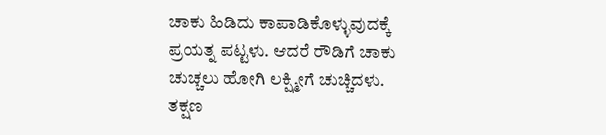ಚಾಕು ಹಿಡಿದು ಕಾಪಾಡಿಕೊಳ್ಳುವುದಕ್ಕೆ ಪ್ರಯತ್ನ ಪಟ್ಟಳು. ಆದರೆ ರೌಡಿಗೆ ಚಾಕು ಚುಚ್ಚಲು ಹೋಗಿ ಲಕ್ಷ್ಮೀಗೆ ಚುಚ್ಚಿದಳು. ತಕ್ಷಣ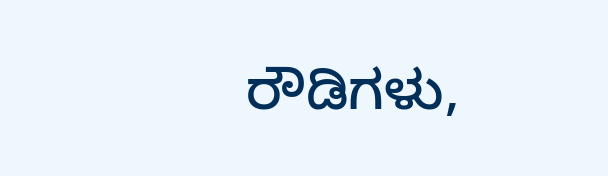ರೌಡಿಗಳು,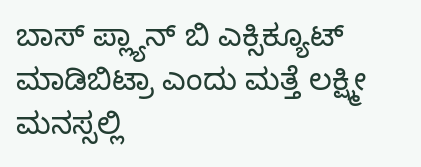ಬಾಸ್ ಪ್ಲ್ಯಾನ್ ಬಿ ಎಕ್ಸಿಕ್ಯೂಟ್ ಮಾಡಿಬಿಟ್ರಾ ಎಂದು ಮತ್ತೆ ಲಕ್ಷ್ಮೀ ಮನಸ್ಸಲ್ಲಿ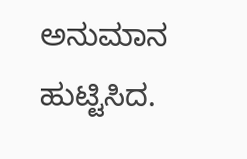ಅನುಮಾನ ಹುಟ್ಟಿಸಿದ.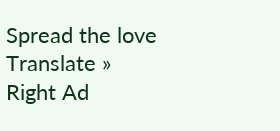Spread the love
Translate »
Right Ad